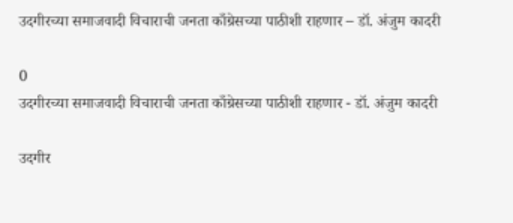उदगीरच्या समाजवादी विचाराची जनता काँग्रेसच्या पाठीशी राहणार – डॉ. अंजुम कादरी

0
उदगीरच्या समाजवादी विचाराची जनता काँग्रेसच्या पाठीशी राहणार - डॉ. अंजुम कादरी

उदगीर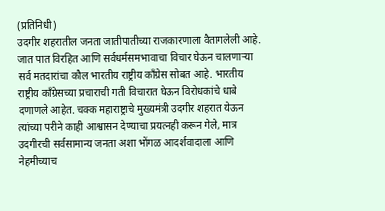(प्रतिनिधी)
उदगीर शहरातील जनता जातीपातीच्या राजकारणाला वैतागलेली आहे. जात पात विरहित आणि सर्वधर्मसमभावाचा विचार घेऊन चालणाऱ्या सर्व मतदारांचा कौल भारतीय राष्ट्रीय काँग्रेस सोबत आहे. भारतीय राष्ट्रीय काँग्रेसच्या प्रचाराची गती विचारात घेऊन विरोधकांचे धाबे दणाणले आहेत. चक्क महाराष्ट्राचे मुख्यमंत्री उदगीर शहरात येऊन त्यांच्या परीने काही आश्वासन देण्याचा प्रयत्नही करून गेले, मात्र उदगीरची सर्वसामान्य जनता अशा भोंगळ आदर्शवादाला आणि नेहमीच्याच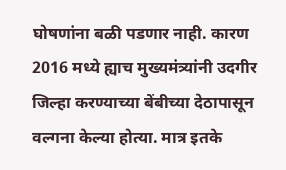घोषणांना बळी पडणार नाही. कारण 2016 मध्ये ह्याच मुख्यमंत्र्यांनी उदगीर जिल्हा करण्याच्या बेंबीच्या देठापासून वल्गना केल्या होत्या. मात्र इतके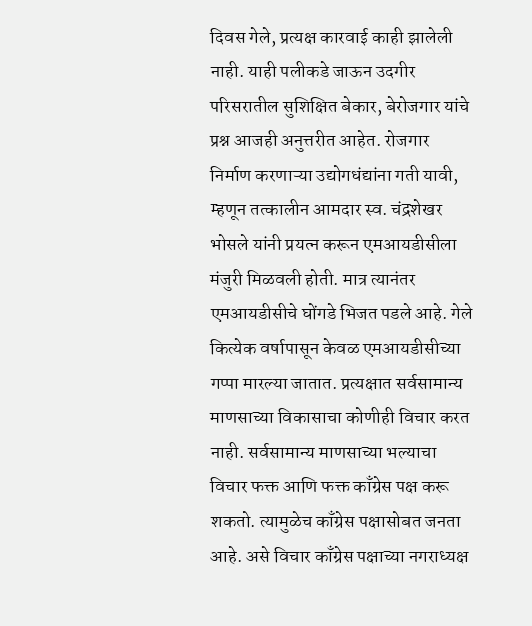दिवस गेले, प्रत्यक्ष कारवाई काही झालेली नाही. याही पलीकडे जाऊन उदगीर परिसरातील सुशिक्षित बेकार, बेरोजगार यांचे प्रश्न आजही अनुत्तरीत आहेत. रोजगार निर्माण करणाऱ्या उद्योगधंद्यांना गती यावी, म्हणून तत्कालीन आमदार स्व. चंद्रशेखर भोसले यांनी प्रयत्न करून एमआयडीसीला मंजुरी मिळवली होती. मात्र त्यानंतर एमआयडीसीचे घोंगडे भिजत पडले आहे. गेले कित्येक वर्षापासून केवळ एमआयडीसीच्या गप्पा मारल्या जातात. प्रत्यक्षात सर्वसामान्य माणसाच्या विकासाचा कोणीही विचार करत नाही. सर्वसामान्य माणसाच्या भल्याचा विचार फक्त आणि फक्त काँग्रेस पक्ष करू शकतो. त्यामुळेच काँग्रेस पक्षासोबत जनता आहे. असे विचार काँग्रेस पक्षाच्या नगराध्यक्ष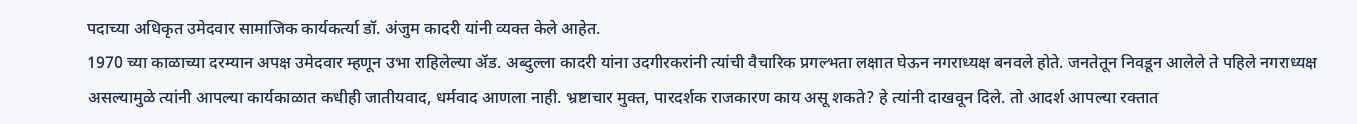पदाच्या अधिकृत उमेदवार सामाजिक कार्यकर्त्या डॉ. अंजुम कादरी यांनी व्यक्त केले आहेत.
1970 च्या काळाच्या दरम्यान अपक्ष उमेदवार म्हणून उभा राहिलेल्या ॲड. अब्दुल्ला कादरी यांना उदगीरकरांनी त्यांची वैचारिक प्रगल्भता लक्षात घेऊन नगराध्यक्ष बनवले होते. जनतेतून निवडून आलेले ते पहिले नगराध्यक्ष असल्यामुळे त्यांनी आपल्या कार्यकाळात कधीही जातीयवाद, धर्मवाद आणला नाही. भ्रष्टाचार मुक्त, पारदर्शक राजकारण काय असू शकते? हे त्यांनी दाखवून दिले. तो आदर्श आपल्या रक्तात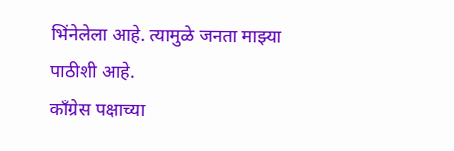भिंनेलेला आहे. त्यामुळे जनता माझ्या पाठीशी आहे.
काँग्रेस पक्षाच्या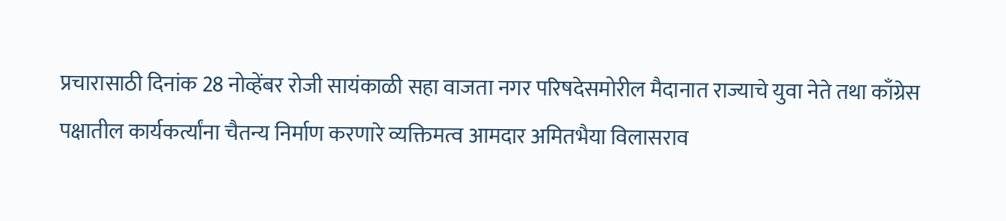प्रचारासाठी दिनांक 28 नोव्हेंबर रोजी सायंकाळी सहा वाजता नगर परिषदेसमोरील मैदानात राज्याचे युवा नेते तथा काँग्रेस पक्षातील कार्यकर्त्यांना चैतन्य निर्माण करणारे व्यक्तिमत्व आमदार अमितभैया विलासराव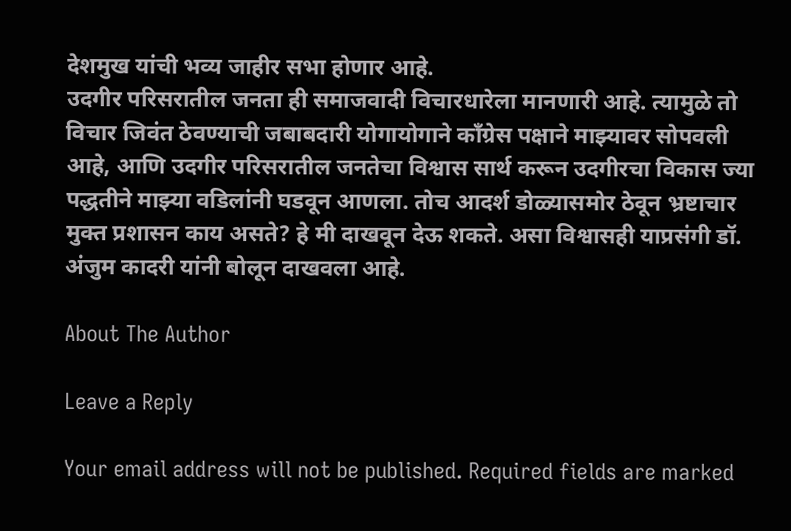देशमुख यांची भव्य जाहीर सभा होणार आहे.
उदगीर परिसरातील जनता ही समाजवादी विचारधारेला मानणारी आहे. त्यामुळे तो विचार जिवंत ठेवण्याची जबाबदारी योगायोगाने काँग्रेस पक्षाने माझ्यावर सोपवली आहे, आणि उदगीर परिसरातील जनतेचा विश्वास सार्थ करून उदगीरचा विकास ज्या पद्धतीने माझ्या वडिलांनी घडवून आणला. तोच आदर्श डोळ्यासमोर ठेवून भ्रष्टाचार मुक्त प्रशासन काय असते? हे मी दाखवून देऊ शकते. असा विश्वासही याप्रसंगी डॉ. अंजुम कादरी यांनी बोलून दाखवला आहे.

About The Author

Leave a Reply

Your email address will not be published. Required fields are marked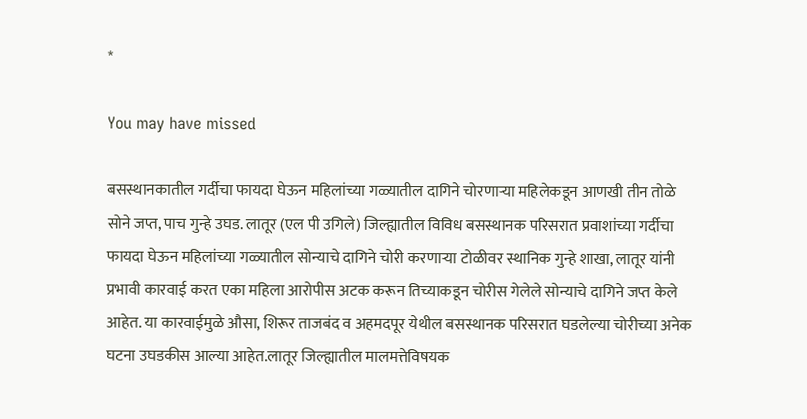*

You may have missed

बसस्थानकातील गर्दीचा फायदा घेऊन महिलांच्या गळ्यातील दागिने चोरणाऱ्या महिलेकडून आणखी तीन तोळे सोने जप्त, पाच गुन्हे उघड. लातूर (एल पी उगिले) जिल्ह्यातील विविध बसस्थानक परिसरात प्रवाशांच्या गर्दीचा फायदा घेऊन महिलांच्या गळ्यातील सोन्याचे दागिने चोरी करणाऱ्या टोळीवर स्थानिक गुन्हे शाखा, लातूर यांनी प्रभावी कारवाई करत एका महिला आरोपीस अटक करून तिच्याकडून चोरीस गेलेले सोन्याचे दागिने जप्त केले आहेत. या कारवाईमुळे औसा, शिरूर ताजबंद व अहमदपूर येथील बसस्थानक परिसरात घडलेल्या चोरीच्या अनेक घटना उघडकीस आल्या आहेत.लातूर जिल्ह्यातील मालमत्तेविषयक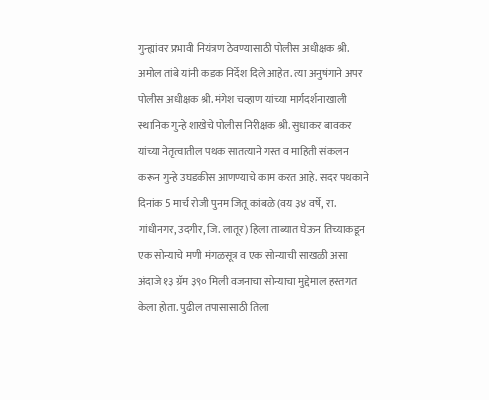गुन्ह्यांवर प्रभावी नियंत्रण ठेवण्यासाठी पोलीस अधीक्षक श्री. अमोल तांबे यांनी कडक निर्देश दिले आहेत. त्या अनुषंगाने अपर पोलीस अधीक्षक श्री. मंगेश चव्हाण यांच्या मार्गदर्शनाखाली स्थानिक गुन्हे शाखेचे पोलीस निरीक्षक श्री. सुधाकर बावकर यांच्या नेतृत्वातील पथक सातत्याने गस्त व माहिती संकलन करून गुन्हे उघडकीस आणण्याचे काम करत आहे. सदर पथकाने दिनांक 5 मार्च रोजी पुनम जितू कांबळे (वय ३४ वर्षे, रा. गांधीनगर, उदगीर, जि. लातूर) हिला ताब्यात घेऊन तिच्याकडून एक सोन्याचे मणी मंगळसूत्र व एक सोन्याची साखळी असा अंदाजे १३ ग्रॅम ३९० मिली वजनाचा सोन्याचा मुद्देमाल हस्तगत केला होता. पुढील तपासासाठी तिला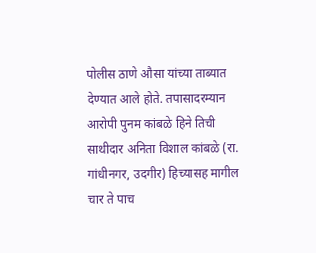पोलीस ठाणे औसा यांच्या ताब्यात देण्यात आले होते. तपासादरम्यान आरोपी पुनम कांबळे हिने तिची साथीदार अनिता विशाल कांबळे (रा. गांधीनगर, उदगीर) हिच्यासह मागील चार ते पाच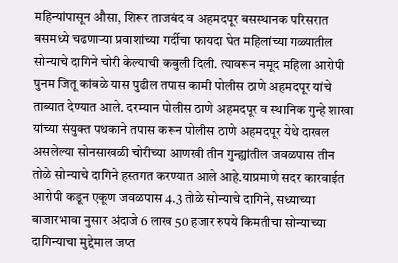महिन्यांपासून औसा, शिरूर ताजबंद व अहमदपूर बसस्थानक परिसरात बसमध्ये चढणाऱ्या प्रवाशांच्या गर्दीचा फायदा घेत महिलांच्या गळ्यातील सोन्याचे दागिने चोरी केल्याची कबुली दिली. त्यावरून नमूद महिला आरोपी पुनम जितू कांबळे यास पुढील तपास कामी पोलीस ठाणे अहमदपूर यांचे ताब्यात देण्यात आले. दरम्यान पोलीस ठाणे अहमदपूर व स्थानिक गुन्हे शाखा यांच्या संयुक्त पथकाने तपास करून पोलीस ठाणे अहमदपूर येथे दाखल असलेल्या सोनसाखळी चोरीच्या आणखी तीन गुन्ह्यांतील जवळपास तीन तोळे सोन्याचे दागिने हस्तगत करण्यात आले आहे.याप्रमाणे सदर कारवाईत आरोपी कडून एकूण जवळपास 4.3 तोळे सोन्याचे दागिने, सध्याच्या बाजारभावा नुसार अंदाजे 6 लाख 50 हजार रुपये किमतीचा सोन्याच्या दागिन्याचा मुद्देमाल जप्त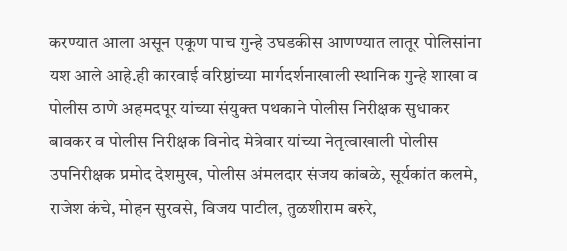करण्यात आला असून एकूण पाच गुन्हे उघडकीस आणण्यात लातूर पोलिसांना यश आले आहे.ही कारवाई वरिष्ठांच्या मार्गदर्शनाखाली स्थानिक गुन्हे शाखा व पोलीस ठाणे अहमदपूर यांच्या संयुक्त पथकाने पोलीस निरीक्षक सुधाकर बावकर व पोलीस निरीक्षक विनोद मेत्रेवार यांच्या नेतृत्वाखाली पोलीस उपनिरीक्षक प्रमोद देशमुख, पोलीस अंमलदार संजय कांबळे, सूर्यकांत कलमे, राजेश कंचे, मोहन सुरवसे, विजय पाटील, तुळशीराम बरुरे,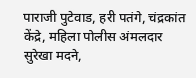पाराजी पुटेवाड, हरी पतंगे, चंद्रकांत केंद्रे, महिला पोलीस अंमलदार सुरेखा मदने,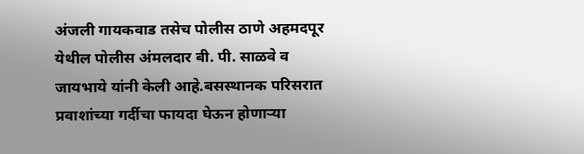अंजली गायकवाड तसेच पोलीस ठाणे अहमदपूर येथील पोलीस अंमलदार बी. पी. साळवे व जायभाये यांनी केली आहे.बसस्थानक परिसरात प्रवाशांच्या गर्दीचा फायदा घेऊन होणाऱ्या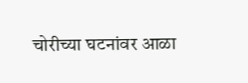चोरीच्या घटनांवर आळा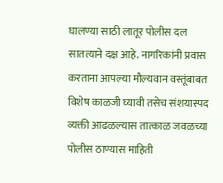घालण्या साठी लातूर पोलीस दल सातत्याने दक्ष आहे. नागरिकांनी प्रवास करताना आपल्या मौल्यवान वस्तूंबाबत विशेष काळजी घ्यावी तसेच संशयास्पद व्यक्ती आढळल्यास तात्काळ जवळच्या पोलीस ठाण्यास माहिती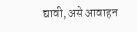द्यावी, असे आवाहन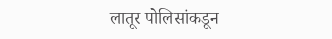लातूर पोलिसांकडून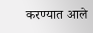करण्यात आले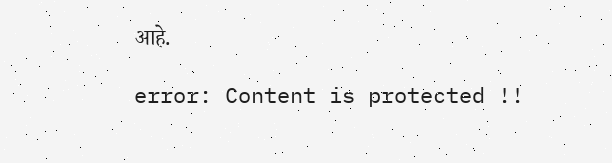आहे.

error: Content is protected !!